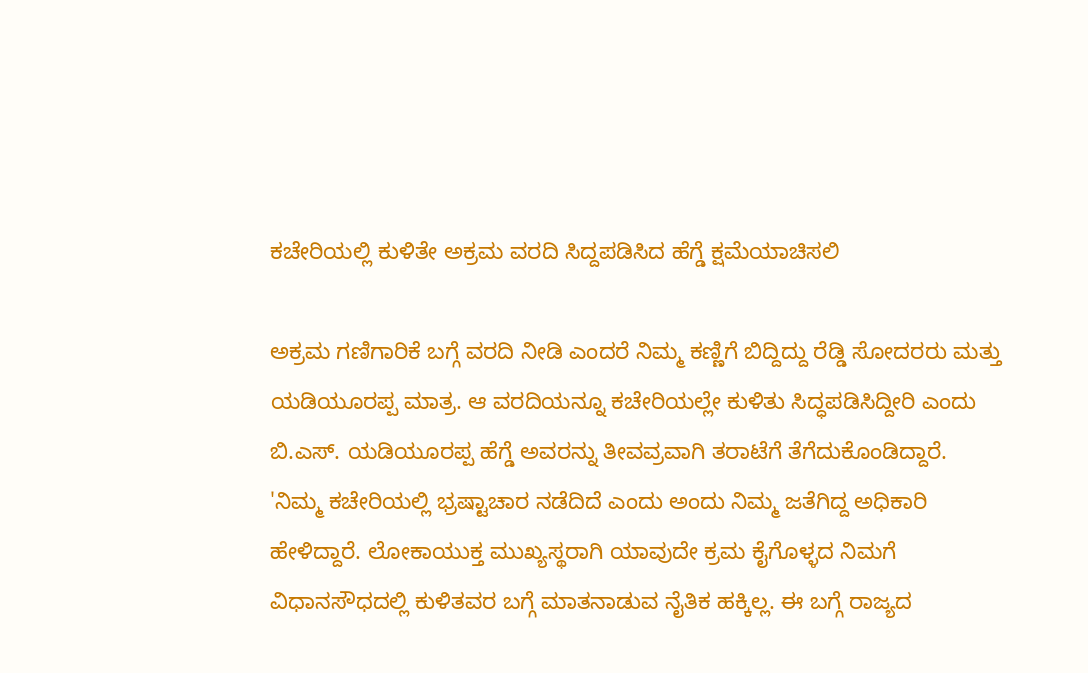ಕಚೇರಿಯಲ್ಲಿ ಕುಳಿತೇ ಅಕ್ರಮ ವರದಿ ಸಿದ್ದಪಡಿಸಿದ ಹೆಗ್ಡೆ ಕ್ಷಮೆಯಾಚಿಸಲಿ

ಅಕ್ರಮ ಗಣಿಗಾರಿಕೆ ಬಗ್ಗೆ ವರದಿ ನೀಡಿ ಎಂದರೆ ನಿಮ್ಮ ಕಣ್ಣಿಗೆ ಬಿದ್ದಿದ್ದು ರೆಡ್ಡಿ ಸೋದರರು ಮತ್ತು ಯಡಿಯೂರಪ್ಪ ಮಾತ್ರ. ಆ ವರದಿಯನ್ನೂ ಕಚೇರಿಯಲ್ಲೇ ಕುಳಿತು ಸಿದ್ಧಪಡಿಸಿದ್ದೀರಿ ಎಂದು ಬಿ.ಎಸ್. ಯಡಿಯೂರಪ್ಪ ಹೆಗ್ಡೆ ಅವರನ್ನು ತೀವವ್ರವಾಗಿ ತರಾಟೆಗೆ ತೆಗೆದುಕೊಂಡಿದ್ದಾರೆ.
'ನಿಮ್ಮ ಕಚೇರಿಯಲ್ಲಿ ಭ್ರಷ್ಟಾಚಾರ ನಡೆದಿದೆ ಎಂದು ಅಂದು ನಿಮ್ಮ ಜತೆಗಿದ್ದ ಅಧಿಕಾರಿ ಹೇಳಿದ್ದಾರೆ. ಲೋಕಾಯುಕ್ತ ಮುಖ್ಯಸ್ಥರಾಗಿ ಯಾವುದೇ ಕ್ರಮ ಕೈಗೊಳ್ಳದ ನಿಮಗೆ ವಿಧಾನಸೌಧದಲ್ಲಿ ಕುಳಿತವರ ಬಗ್ಗೆ ಮಾತನಾಡುವ ನೈತಿಕ ಹಕ್ಕಿಲ್ಲ. ಈ ಬಗ್ಗೆ ರಾಜ್ಯದ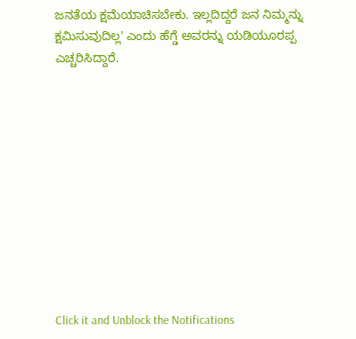ಜನತೆಯ ಕ್ಷಮೆಯಾಚಿಸಬೇಕು. ಇಲ್ಲದಿದ್ದರೆ ಜನ ನಿಮ್ಮನ್ನು ಕ್ಷಮಿಸುವುದಿಲ್ಲ' ಎಂದು ಹೆಗ್ಡೆ ಅವರನ್ನು ಯಡಿಯೂರಪ್ಪ ಎಚ್ಚರಿಸಿದ್ದಾರೆ.











Click it and Unblock the Notifications